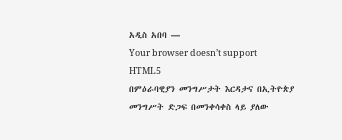አዲስ አበባ —
Your browser doesn’t support HTML5
በምዕራባዊያን መንግሥታት እርዳታና በኢትዮጵያ መንግሥት ድጋፍ በመንቀሳቀስ ላይ ያለው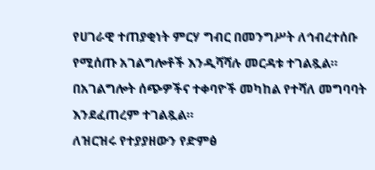የሀገራዊ ተጠያቂነት ምርሃ ግብር በመንግሥት ለኅብረተሰቡ የሚሰጡ አገልግሎቶች እንዲሻሻሉ መርዳቱ ተገልጿል።
በአገልግሎት ሰጭዎችና ተቀባዮች መካከል የተሻለ መግባባት እንደፈጠረም ተገልጿል።
ለዝርዝሩ የተያያዘውን የድምፅ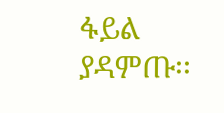ፋይል ያዳምጡ፡፡